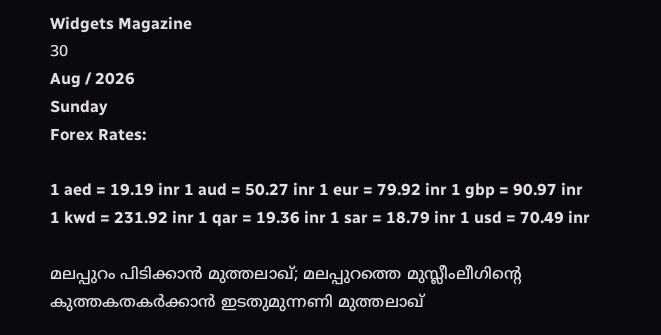Widgets Magazine
30
Aug / 2026
Sunday
Forex Rates:

1 aed = 19.19 inr 1 aud = 50.27 inr 1 eur = 79.92 inr 1 gbp = 90.97 inr 1 kwd = 231.92 inr 1 qar = 19.36 inr 1 sar = 18.79 inr 1 usd = 70.49 inr

മലപ്പുറം പിടിക്കാന്‍ മുത്തലാഖ്; മലപ്പുറത്തെ മുസ്ലീംലീഗിന്റെ കുത്തകതകര്‍ക്കാന്‍ ഇടതുമുന്നണി മുത്തലാഖ്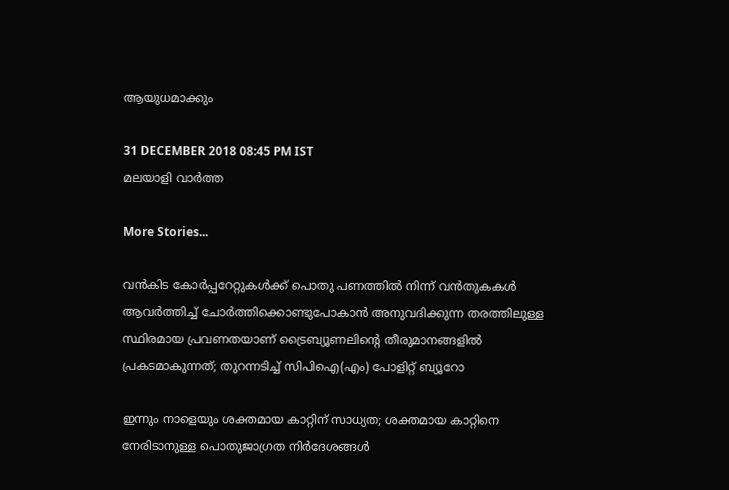ആയുധമാക്കും

31 DECEMBER 2018 08:45 PM IST
മലയാളി വാര്‍ത്ത

More Stories...

വൻകിട കോർപ്പറേറ്റുകൾക്ക് പൊതു പണത്തിൽ നിന്ന് വൻതുകകൾ ആവർത്തിച്ച് ചോർത്തിക്കൊണ്ടുപോകാൻ അനുവദിക്കുന്ന തരത്തിലുള്ള സ്ഥിരമായ പ്രവണതയാണ് ട്രൈബ്യൂണലിന്റെ തീരുമാനങ്ങളിൽ പ്രകടമാകുന്നത്; തുറന്നടിച്ച് സിപിഐ(എം) പോളിറ്റ് ബ്യൂറോ

ഇന്നും നാളെയും ശക്തമായ കാറ്റിന് സാധ്യത; ശക്തമായ കാറ്റിനെ നേരിടാനുള്ള പൊതുജാഗ്രത നിർദേശങ്ങൾ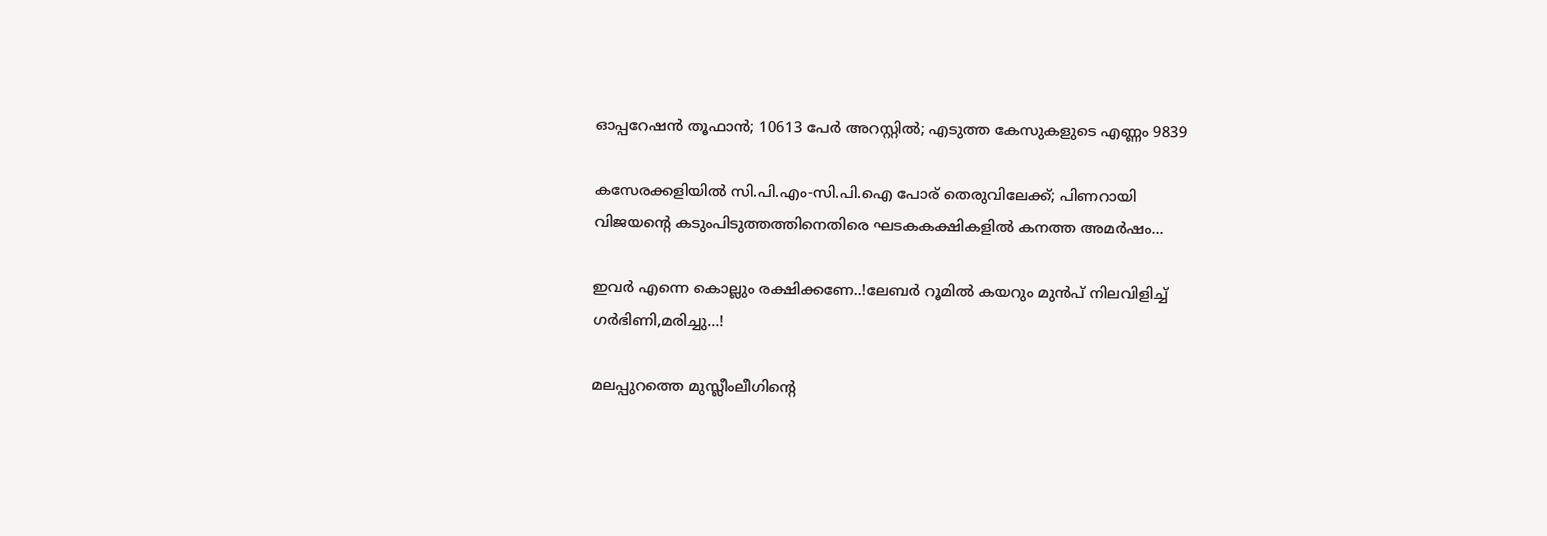ഓപ്പറേഷന്‍ തൂഫാന്‍; 10613 പേർ അറസ്റ്റിൽ; എടുത്ത കേസുകളുടെ എണ്ണം 9839

കസേരക്കളിയിൽ സി.പി.എം-സി.പി.ഐ പോര് തെരുവിലേക്ക്; പിണറായി വിജയന്റെ കടുംപിടുത്തത്തിനെതിരെ ഘടകകക്ഷികളിൽ കനത്ത അമർഷം...

ഇവർ എന്നെ കൊല്ലും രക്ഷിക്കണേ..!ലേബർ റൂമിൽ കയറും മുൻപ് നിലവിളിച്ച് ഗർഭിണി,മരിച്ചു...!

മലപ്പുറത്തെ മുസ്ലീംലീഗിന്റെ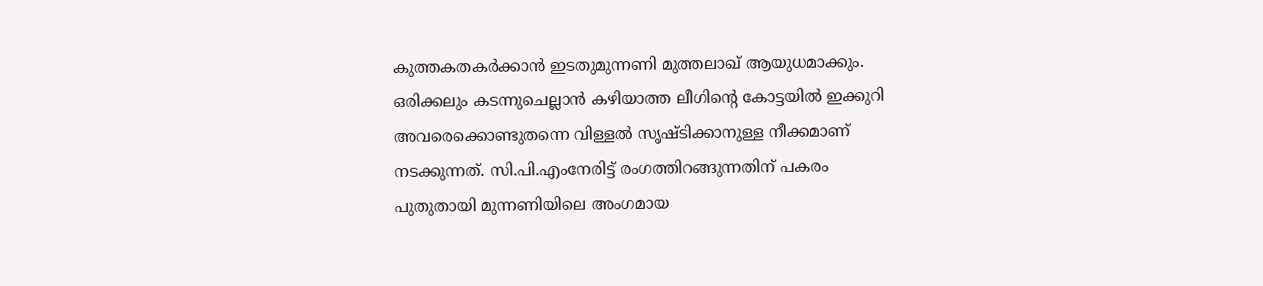കുത്തകതകര്‍ക്കാന്‍ ഇടതുമുന്നണി മുത്തലാഖ് ആയുധമാക്കും. ഒരിക്കലും കടന്നുചെല്ലാന്‍ കഴിയാത്ത ലീഗിന്റെ കോട്ടയില്‍ ഇക്കുറി അവരെക്കൊണ്ടുതന്നെ വിള്ളല്‍ സൃഷ്ടിക്കാനുള്ള നീക്കമാണ് നടക്കുന്നത്. സി.പി.എംനേരിട്ട് രംഗത്തിറങ്ങുന്നതിന് പകരം പുതുതായി മുന്നണിയിലെ അംഗമായ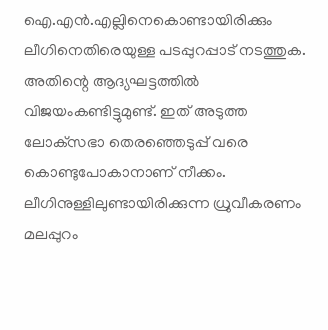ഐ.എന്‍.എല്ലിനെകൊണ്ടായിരിക്കും ലീഗിനെതിരെയുള്ള പടപ്പുറപ്പാട് നടത്തുക. അതിന്റെ ആദ്യഘട്ടത്തില്‍ വിജയംകണ്ടിട്ടുമുണ്ട്. ഇത് അടുത്ത ലോക്‌സഭാ തെരഞ്ഞെടുപ്പ് വരെ കൊണ്ടുപോകാനാണ് നീക്കം. ലീഗിനുള്ളിലുണ്ടായിരിക്കുന്ന ധ്രുവീകരണം മലപ്പുറം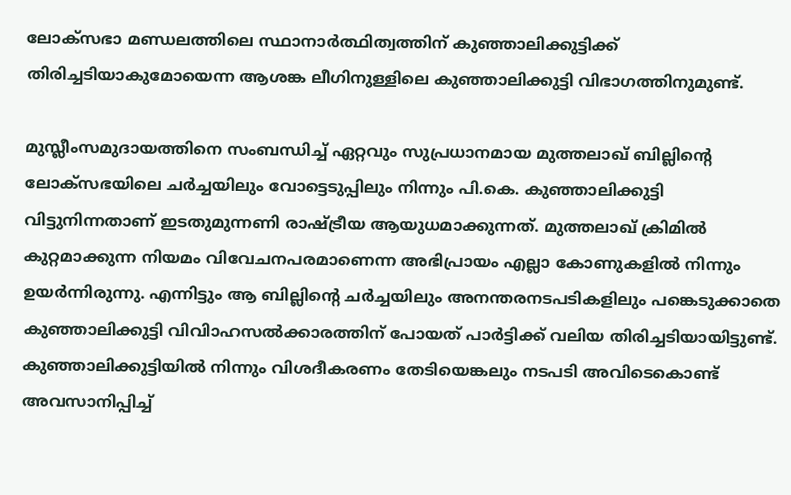ലോക്‌സഭാ മണ്ഡലത്തിലെ സ്ഥാനാര്‍ത്ഥിത്വത്തിന് കുഞ്ഞാലിക്കുട്ടിക്ക് തിരിച്ചടിയാകുമോയെന്ന ആശങ്ക ലീഗിനുള്ളിലെ കുഞ്ഞാലിക്കുട്ടി വിഭാഗത്തിനുമുണ്ട്.

മുസ്ലീംസമുദായത്തിനെ സംബന്ധിച്ച് ഏറ്റവും സുപ്രധാനമായ മുത്തലാഖ് ബില്ലിന്റെ ലോക്‌സഭയിലെ ചര്‍ച്ചയിലും വോട്ടെടുപ്പിലും നിന്നും പി.കെ. കുഞ്ഞാലിക്കുട്ടി വിട്ടുനിന്നതാണ് ഇടതുമുന്നണി രാഷ്ട്രീയ ആയുധമാക്കുന്നത്. മുത്തലാഖ് ക്രിമില്‍ കുറ്റമാക്കുന്ന നിയമം വിവേചനപരമാണെന്ന അഭിപ്രായം എല്ലാ കോണുകളില്‍ നിന്നും ഉയര്‍ന്നിരുന്നു. എന്നിട്ടും ആ ബില്ലിന്റെ ചര്‍ച്ചയിലും അനന്തരനടപടികളിലും പങ്കെടുക്കാതെ കുഞ്ഞാലിക്കുട്ടി വിവിാഹസല്‍ക്കാരത്തിന് പോയത് പാര്‍ട്ടിക്ക് വലിയ തിരിച്ചടിയായിട്ടുണ്ട്. കുഞ്ഞാലിക്കുട്ടിയില്‍ നിന്നും വിശദീകരണം തേടിയെങ്കലും നടപടി അവിടെകൊണ്ട് അവസാനിപ്പിച്ച്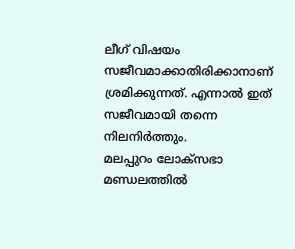ലീഗ് വിഷയം സജീവമാക്കാതിരിക്കാനാണ് ശ്രമിക്കുന്നത്. എന്നാല്‍ ഇത് സജീവമായി തന്നെ നിലനിര്‍ത്തും.
മലപ്പുറം ലോക്‌സഭാ മണ്ഡലത്തില്‍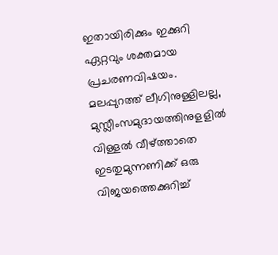ഇതായിരിക്കും ഇക്കുറി ഏറ്റവും ശക്തമായ പ്രചരണവിഷയം. മലപ്പുറത്ത് ലീഗിനുള്ളിലല്ല, മുസ്ലീംസമുദായത്തിനുളളില്‍ വിള്ളല്‍ വീഴ്ത്താതെ ഇടതുമുന്നണിക്ക് ഒരു വിജയത്തെക്കുറിച്ച്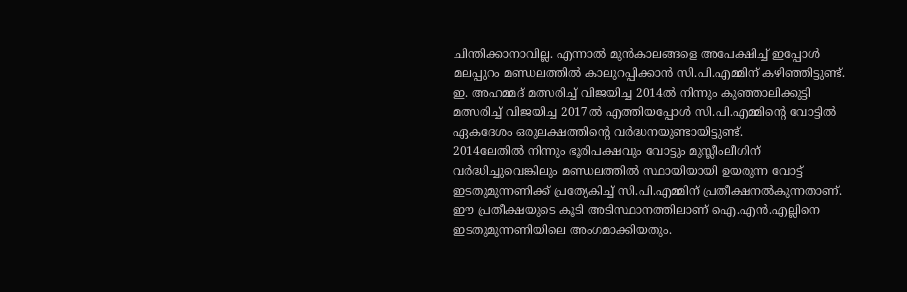ചിന്തിക്കാനാവില്ല. എന്നാല്‍ മുന്‍കാലങ്ങളെ അപേക്ഷിച്ച് ഇപ്പോള്‍ മലപ്പുറം മണ്ഡലത്തില്‍ കാലുറപ്പിക്കാന്‍ സി.പി.എമ്മിന് കഴിഞ്ഞിട്ടുണ്ട്. ഇ. അഹമ്മദ് മത്സരിച്ച് വിജയിച്ച 2014ല്‍ നിന്നും കുഞ്ഞാലിക്കുട്ടി മത്സരിച്ച് വിജയിച്ച 2017ല്‍ എത്തിയപ്പോള്‍ സി.പി.എമ്മിന്റെ വോട്ടില്‍ ഏകദേശം ഒരുലക്ഷത്തിന്റെ വര്‍ദ്ധനയുണ്ടായിട്ടുണ്ട്.
2014ലേതില്‍ നിന്നും ഭൂരിപക്ഷവും വോട്ടും മുസ്ലീംലീഗിന് വര്‍ദ്ധിച്ചുവെങ്കിലും മണ്ഡലത്തില്‍ സ്ഥായിയായി ഉയരുന്ന വോട്ട് ഇടതുമുന്നണിക്ക് പ്രത്യേകിച്ച് സി.പി.എമ്മിന് പ്രതീക്ഷനല്‍കുന്നതാണ്. ഈ പ്രതീക്ഷയുടെ കൂടി അടിസ്ഥാനത്തിലാണ് ഐ.എന്‍.എല്ലിനെ ഇടതുമുന്നണിയിലെ അംഗമാക്കിയതും.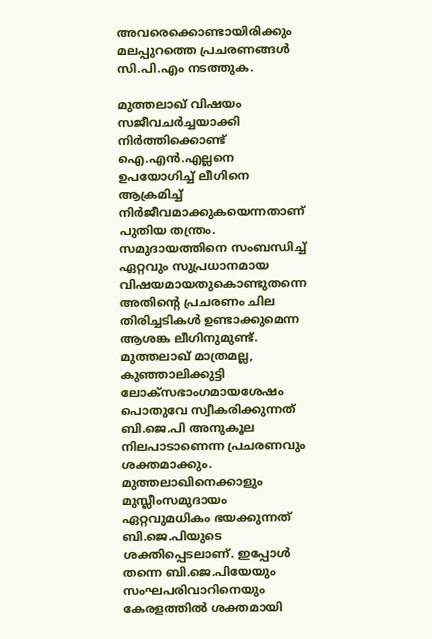അവരെക്കൊണ്ടായിരിക്കും മലപ്പുറത്തെ പ്രചരണങ്ങള്‍ സി.പി.എം നടത്തുക.

മുത്തലാഖ് വിഷയം സജീവചര്‍ച്ചയാക്കി നിര്‍ത്തിക്കൊണ്ട് ഐ.എന്‍.എല്ലനെ ഉപയോഗിച്ച് ലീഗിനെ ആക്രമിച്ച് നിര്‍ജീവമാക്കുകയെന്നതാണ് പുതിയ തന്ത്രം. സമുദായത്തിനെ സംബന്ധിച്ച് ഏറ്റവും സുപ്രധാനമായ വിഷയമായതുകൊണ്ടുതന്നെ അതിന്റെ പ്രചരണം ചില തിരിച്ചടികള്‍ ഉണ്ടാക്കുമെന്ന ആശങ്ക ലീഗിനുമുണ്ട്. മുത്തലാഖ് മാത്രമല്ല, കുഞ്ഞാലിക്കുട്ടി ലോക്‌സഭാംഗമായശേഷം പൊതുവേ സ്വീകരിക്കുന്നത് ബി.ജെ.പി അനുകൂല നിലപാടാണെന്ന പ്രചരണവും ശക്തമാക്കും. മുത്തലാഖിനെക്കാളും മുസ്ലീംസമുദായം ഏറ്റവുമധികം ഭയക്കുന്നത് ബി.ജെ.പിയുടെ ശക്തിപ്പെടലാണ്. ഇപ്പോള്‍ തന്നെ ബി.ജെ.പിയേയും സംഘപരിവാറിനെയും കേരളത്തില്‍ ശക്തമായി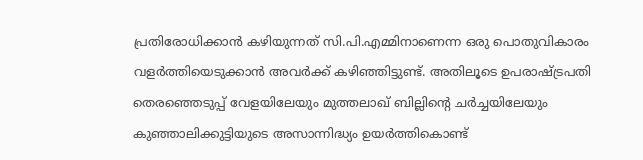പ്രതിരോധിക്കാന്‍ കഴിയുന്നത് സി.പി.എമ്മിനാണെന്ന ഒരു പൊതുവികാരം വളര്‍ത്തിയെടുക്കാന്‍ അവര്‍ക്ക് കഴിഞ്ഞിട്ടുണ്ട്. അതിലൂടെ ഉപരാഷ്ട്രപതി തെരഞ്ഞെടുപ്പ് വേളയിലേയും മുത്തലാഖ് ബില്ലിന്റെ ചര്‍ച്ചയിലേയും കുഞ്ഞാലിക്കുട്ടിയുടെ അസാന്നിദ്ധ്യം ഉയര്‍ത്തികൊണ്ട്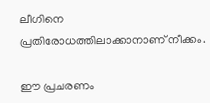ലീഗിനെ പ്രതിരോധത്തിലാക്കാനാണ് നീക്കം.

ഈ പ്രചരണം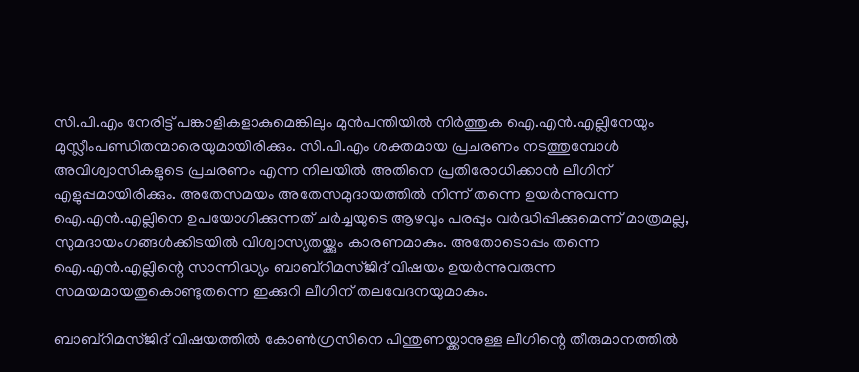സി.പി.എം നേരിട്ട് പങ്കാളികളാകുമെങ്കിലും മുന്‍പന്തിയില്‍ നിര്‍ത്തുക ഐ.എന്‍.എല്ലിനേയും മുസ്ലീംപണ്ഡിതന്മാരെയുമായിരിക്കും. സി.പി.എം ശക്തമായ പ്രചരണം നടത്തുമ്പോള്‍ അവിശ്വാസികളുടെ പ്രചരണം എന്ന നിലയില്‍ അതിനെ പ്രതിരോധിക്കാന്‍ ലീഗിന് എളുപ്പമായിരിക്കും. അതേസമയം അതേസമുദായത്തില്‍ നിന്ന് തന്നെ ഉയര്‍ന്നുവന്ന ഐ.എന്‍.എല്ലിനെ ഉപയോഗിക്കുന്നത് ചര്‍ച്ചയുടെ ആഴവും പരപ്പും വര്‍ദ്ധിപ്പിക്കുമെന്ന് മാത്രമല്ല, സുമദായംഗങ്ങള്‍ക്കിടയില്‍ വിശ്വാസ്യതയ്ക്കും കാരണമാകും. അതോടൊപ്പം തന്നെ ഐ.എന്‍.എല്ലിന്റെ സാന്നിദ്ധ്യം ബാബ്‌റിമസ്ജിദ് വിഷയം ഉയര്‍ന്നുവരുന്ന സമയമായതുകൊണ്ടുതന്നെ ഇക്കുറി ലീഗിന് തലവേദനയുമാകും.

ബാബ്‌റിമസ്ജിദ് വിഷയത്തില്‍ കോണ്‍ഗ്രസിനെ പിന്തുണയ്ക്കാനുള്ള ലീഗിന്റെ തീരുമാനത്തില്‍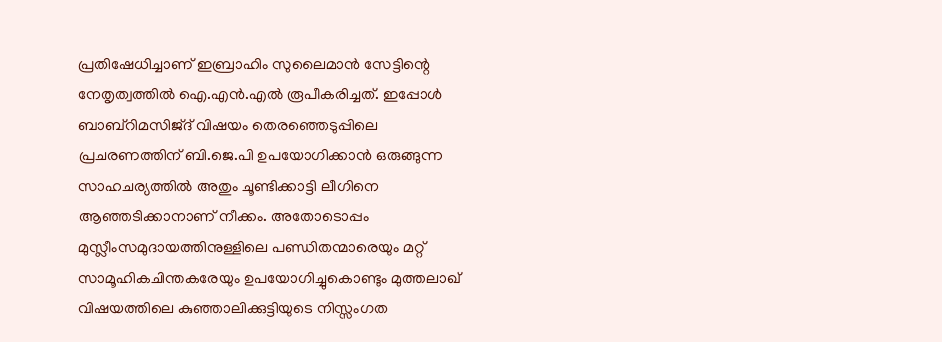പ്രതിഷേധിച്ചാണ് ഇബ്രാഹിം സുലൈമാന്‍ സേട്ടിന്റെ നേതൃത്വത്തില്‍ ഐ.എന്‍.എല്‍ രൂപീകരിച്ചത്. ഇപ്പോള്‍ ബാബ്‌റിമസിജ്ദ് വിഷയം തെരഞ്ഞെടുപ്പിലെ പ്രചരണത്തിന് ബി.ജെ.പി ഉപയോഗിക്കാന്‍ ഒരുങ്ങുന്ന സാഹചര്യത്തില്‍ അതും ചൂണ്ടിക്കാട്ടി ലീഗിനെ ആഞ്ഞടിക്കാനാണ് നീക്കം. അതോടൊപ്പം മുസ്ലീംസമുദായത്തിനുള്ളിലെ പണ്ഡിതന്മാരെയും മറ്റ് സാമൂഹികചിന്തകരേയും ഉപയോഗിച്ചുകൊണ്ടും മുത്തലാഖ് വിഷയത്തിലെ കുഞ്ഞാലിക്കുട്ടിയുടെ നിസ്സംഗത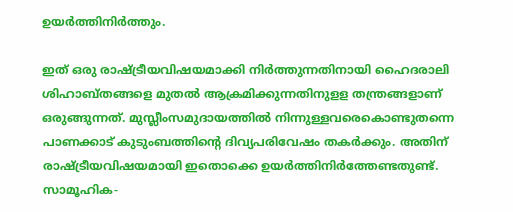ഉയര്‍ത്തിനിര്‍ത്തും.

ഇത് ഒരു രാഷ്ട്രീയവിഷയമാക്കി നിര്‍ത്തുന്നതിനായി ഹൈദരാലി ശിഹാബ്തങ്ങളെ മുതല്‍ ആക്രമിക്കുന്നതിനുളള തന്ത്രങ്ങളാണ് ഒരുങ്ങുന്നത്. മുസ്ലീംസമുദായത്തില്‍ നിന്നുള്ളവരെകൊണ്ടുതന്നെ പാണക്കാട് കുടുംബത്തിന്റെ ദിവ്യപരിവേഷം തകര്‍ക്കും. അതിന് രാഷ്ട്രീയവിഷയമായി ഇതൊക്കെ ഉയര്‍ത്തിനിര്‍ത്തേണ്ടതുണ്ട്. സാമൂഹിക-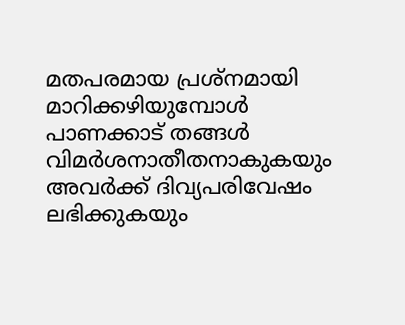മതപരമായ പ്രശ്‌നമായി മാറിക്കഴിയുമ്പോള്‍ പാണക്കാട് തങ്ങള്‍ വിമര്‍ശനാതീതനാകുകയും അവര്‍ക്ക് ദിവ്യപരിവേഷം ലഭിക്കുകയും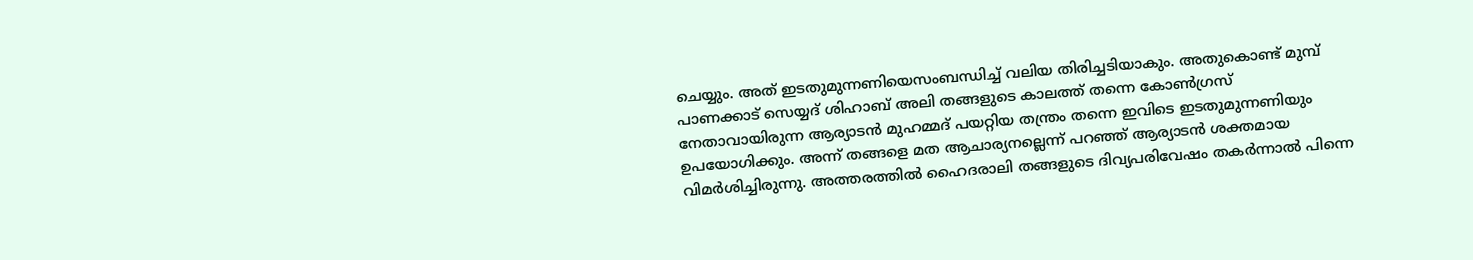ചെയ്യും. അത് ഇടതുമുന്നണിയെസംബന്ധിച്ച് വലിയ തിരിച്ചടിയാകും. അതുകൊണ്ട് മുമ്പ് പാണക്കാട് സെയ്യദ് ശിഹാബ് അലി തങ്ങളുടെ കാലത്ത് തന്നെ കോണ്‍ഗ്രസ് നേതാവായിരുന്ന ആര്യാടന്‍ മുഹമ്മദ് പയറ്റിയ തന്ത്രം തന്നെ ഇവിടെ ഇടതുമുന്നണിയും ഉപയോഗിക്കും. അന്ന് തങ്ങളെ മത ആചാര്യനല്ലെന്ന് പറഞ്ഞ് ആര്യാടന്‍ ശക്തമായ വിമര്‍ശിച്ചിരുന്നു. അത്തരത്തില്‍ ഹൈദരാലി തങ്ങളുടെ ദിവ്യപരിവേഷം തകര്‍ന്നാല്‍ പിന്നെ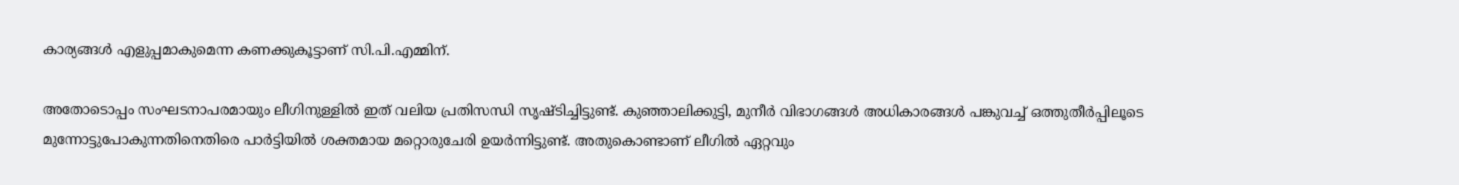കാര്യങ്ങള്‍ എളുപ്പമാകുമെന്ന കണക്കുകൂട്ടാണ് സി.പി.എമ്മിന്.

അതോടൊപ്പം സംഘടനാപരമായും ലീഗിനുള്ളില്‍ ഇത് വലിയ പ്രതിസന്ധി സൃഷ്ടിച്ചിട്ടുണ്ട്. കുഞ്ഞാലിക്കുട്ടി, മുനീര്‍ വിഭാഗങ്ങള്‍ അധികാരങ്ങള്‍ പങ്കുവച്ച് ഒത്തുതീര്‍പ്പിലൂടെ മുന്നോട്ടുപോകുന്നതിനെതിരെ പാര്‍ട്ടിയില്‍ ശക്തമായ മറ്റൊരുചേരി ഉയര്‍ന്നിട്ടുണ്ട്. അതുകൊണ്ടാണ് ലീഗില്‍ ഏറ്റവും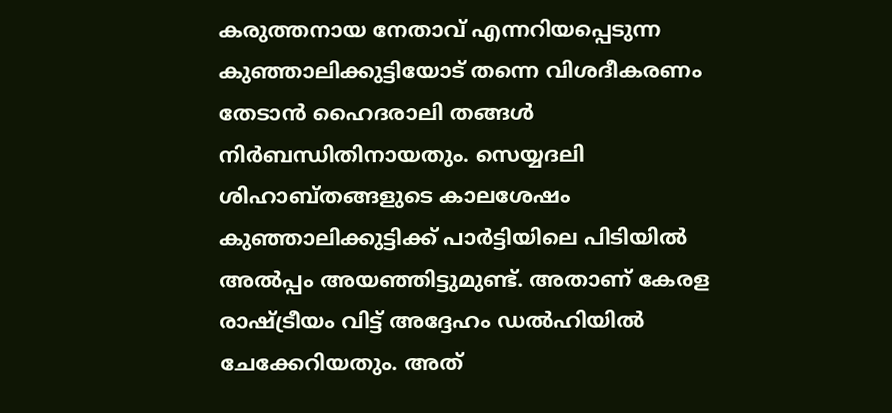കരുത്തനായ നേതാവ് എന്നറിയപ്പെടുന്ന കുഞ്ഞാലിക്കുട്ടിയോട് തന്നെ വിശദീകരണം തേടാന്‍ ഹൈദരാലി തങ്ങള്‍ നിര്‍ബന്ധിതിനായതും. സെയ്യദലി ശിഹാബ്തങ്ങളുടെ കാലശേഷം കുഞ്ഞാലിക്കുട്ടിക്ക് പാര്‍ട്ടിയിലെ പിടിയില്‍ അല്‍പ്പം അയഞ്ഞിട്ടുമുണ്ട്. അതാണ് കേരള രാഷ്ട്രീയം വിട്ട് അദ്ദേഹം ഡല്‍ഹിയില്‍ ചേക്കേറിയതും. അത്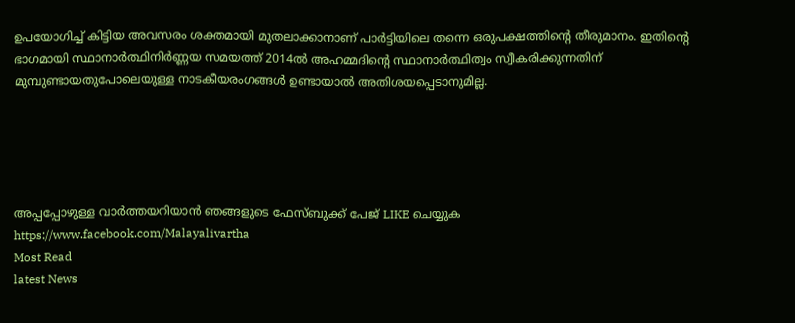ഉപയോഗിച്ച് കിട്ടിയ അവസരം ശക്തമായി മുതലാക്കാനാണ് പാര്‍ട്ടിയിലെ തന്നെ ഒരുപക്ഷത്തിന്റെ തീരുമാനം. ഇതിന്റെ ഭാഗമായി സ്ഥാനാര്‍ത്ഥിനിര്‍ണ്ണയ സമയത്ത് 2014ല്‍ അഹമ്മദിന്റെ സ്ഥാനാര്‍ത്ഥിത്വം സ്വീകരിക്കുന്നതിന് മുമ്പുണ്ടായതുപോലെയുള്ള നാടകീയരംഗങ്ങള്‍ ഉണ്ടായാല്‍ അതിശയപ്പെടാനുമില്ല.





അപ്പപ്പോഴുള്ള വാര്‍ത്തയറിയാന്‍ ഞങ്ങളുടെ ഫേസ്‌ബുക്ക്‌ പേജ് LIKE ചെയ്യുക
https://www.facebook.com/Malayalivartha
Most Read
latest News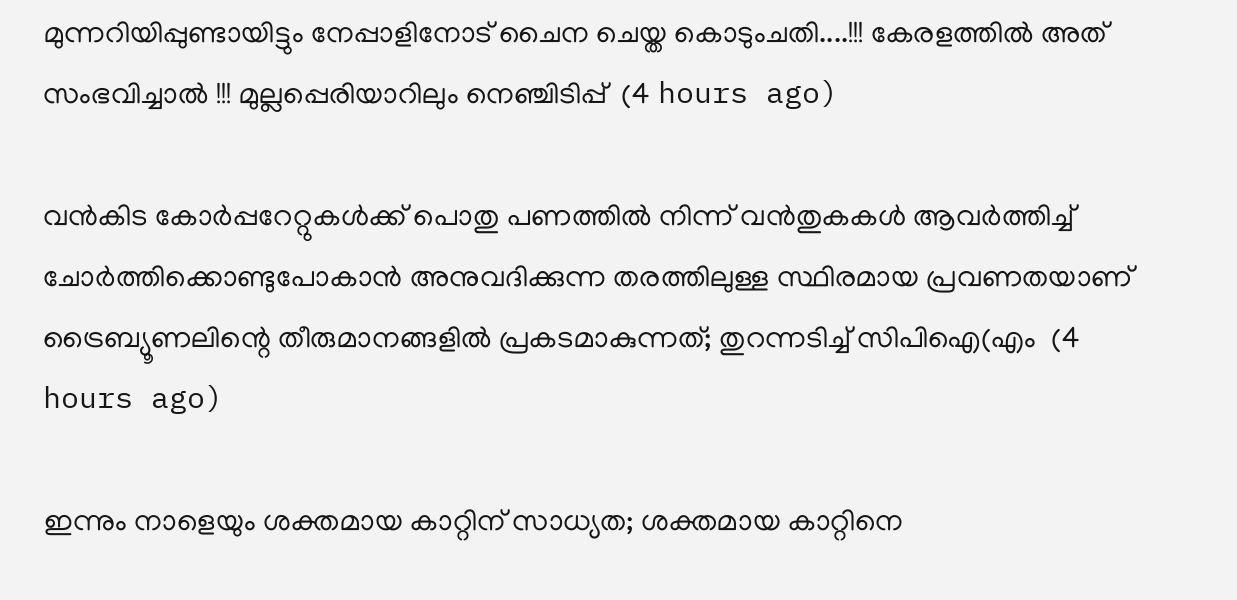മുന്നറിയിപ്പുണ്ടായിട്ടും നേപ്പാളിനോട് ചൈന ചെയ്ത കൊടുംചതി....!!! കേരളത്തിൽ അത് സംഭവിച്ചാൽ !!! മുല്ലപ്പെരിയാറിലും നെഞ്ചിടിപ്പ്  (4 hours ago)

വൻകിട കോർപ്പറേറ്റുകൾക്ക് പൊതു പണത്തിൽ നിന്ന് വൻതുകകൾ ആവർത്തിച്ച് ചോർത്തിക്കൊണ്ടുപോകാൻ അനുവദിക്കുന്ന തരത്തിലുള്ള സ്ഥിരമായ പ്രവണതയാണ് ട്രൈബ്യൂണലിന്റെ തീരുമാനങ്ങളിൽ പ്രകടമാകുന്നത്; തുറന്നടിച്ച് സിപിഐ(എം  (4 hours ago)

ഇന്നും നാളെയും ശക്തമായ കാറ്റിന് സാധ്യത; ശക്തമായ കാറ്റിനെ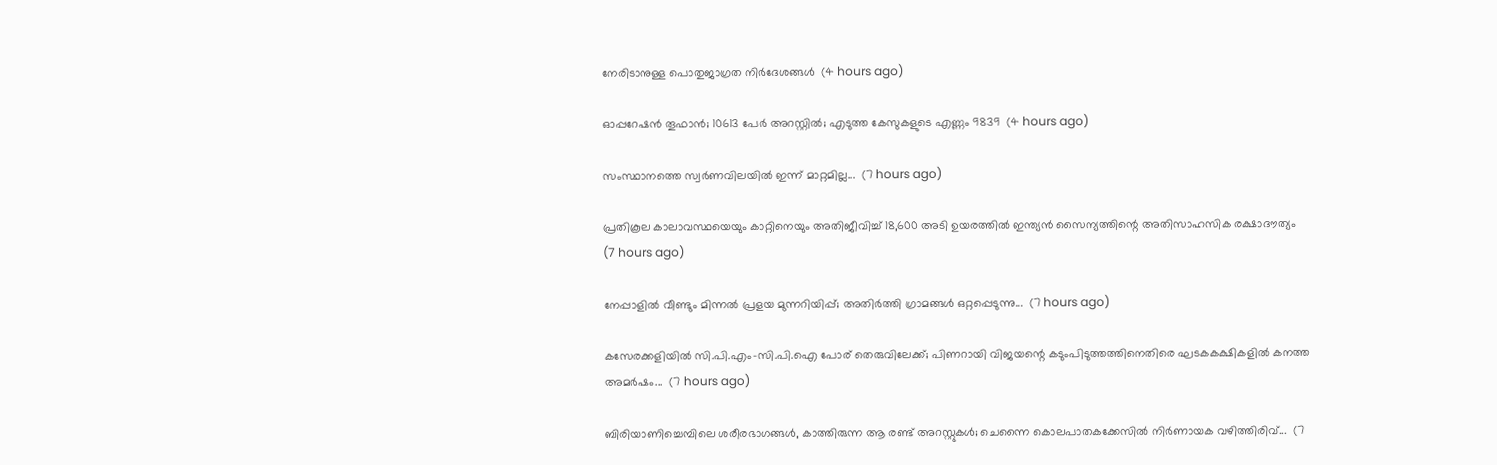നേരിടാനുള്ള പൊതുജാഗ്രത നിർദേശങ്ങൾ  (4 hours ago)

ഓപ്പറേഷന്‍ തൂഫാന്‍; 10613 പേർ അറസ്റ്റിൽ; എടുത്ത കേസുകളുടെ എണ്ണം 9839  (4 hours ago)

സംസ്ഥാനത്തെ സ്വർണവിലയിൽ ഇന്ന് മാറ്റമില്ല...  (7 hours ago)

പ്രതികൂല കാലാവസ്ഥയെയും കാറ്റിനെയും അതിജീവിച്ച് 18,600 അടി ഉയരത്തിൽ ഇന്ത്യൻ സൈന്യത്തിന്റെ അതിസാഹസിക രക്ഷാദൗത്യം  (7 hours ago)

നേപ്പാളിൽ വീണ്ടും മിന്നൽ പ്രളയ മുന്നറിയിപ്പ്; അതിർത്തി ഗ്രാമങ്ങൾ ഒറ്റപ്പെടുന്നു...  (7 hours ago)

കസേരക്കളിയിൽ സി.പി.എം-സി.പി.ഐ പോര് തെരുവിലേക്ക്; പിണറായി വിജയന്റെ കടുംപിടുത്തത്തിനെതിരെ ഘടകകക്ഷികളിൽ കനത്ത അമർഷം...  (7 hours ago)

ബിരിയാണിച്ചെമ്പിലെ ശരീരഭാഗങ്ങൾ, കാത്തിരുന്ന ആ രണ്ട് അറസ്റ്റുകൾ; ചെന്നൈ കൊലപാതകക്കേസിൽ നിർണായക വഴിത്തിരിവ്...  (7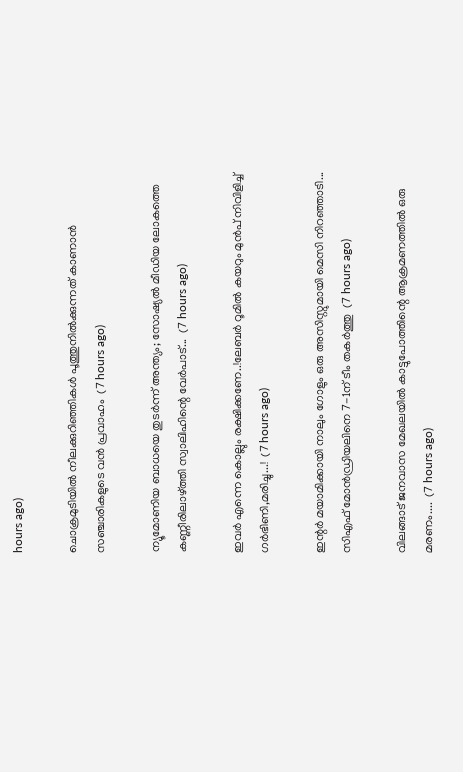hours ago)

ചൊക്രമുടിയിൽ നീലക്കുറിഞ്ഞികൾ പൂത്തുനിൽക്കുന്നത് കാണാൻ സഞ്ചാരികളുടെ വൻ പ്രവാഹം  (7 hours ago)

ന്യൂമോണിയ ബാധയെ തുടർന്ന് അന്ത്യം; സോഷ്യൽ മീഡിയ ലോകത്തെ കണ്ണീരിലാഴ്ത്തി സ്വാലിഹിന്റെ വേർപാട്...  (7 hours ago)

ഇവർ എന്നെ കൊല്ലും രക്ഷിക്കണേ..!ലേബർ റൂമിൽ കയറും മുൻപ് നിവിളിച്ച് ഗർഭിണി,മരിച്ചു...!  (7 hours ago)

ഇന്റർ മയാമിക്കായി നാലും ഗോളും ഒരു അസിസ്റ്റുമായി മെസി നിറഞ്ഞാടി... സിഎഫ് മോൻഡ്രിയലിനെ 7-1ന് ടീം തകർത്തു  (7 hours ago)

വിലങ്ങാട് ജനവാസ മേഖലയിൽ കാട്ടുപോത്തിന്റെ ആക്രമണത്തിൽ ഒരു മരണം....  (7 hours ago)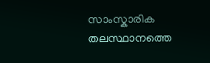സാംസ്കാരിക തലസ്ഥാനത്തെ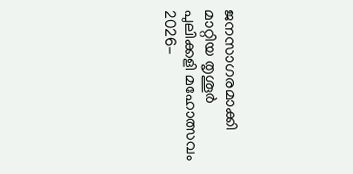ജനസാഗരമാക്കി മാറ്റിയ തൃശൂർ പുലിക്കളി മഹോത്സവം 2026-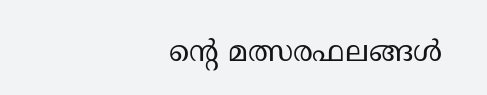ന്റെ മത്സരഫലങ്ങൾ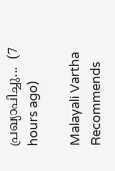പ്രഖ്യാപിച്ചു...  (7 hours ago)

Malayali Vartha Recommends